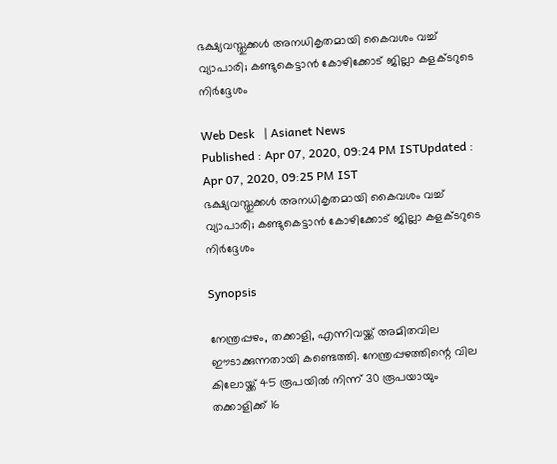ഭക്ഷ്യവസ്തുക്കള്‍ അനധികൃതമായി കൈവശം വച്ച് വ്യാപാരി; കണ്ടുകെട്ടാന്‍ കോഴിക്കോട് ജില്ലാ കളക്ടറുടെ നിര്‍ദ്ദേശം

Web Desk   | Asianet News
Published : Apr 07, 2020, 09:24 PM ISTUpdated : Apr 07, 2020, 09:25 PM IST
ഭക്ഷ്യവസ്തുക്കള്‍ അനധികൃതമായി കൈവശം വച്ച് വ്യാപാരി; കണ്ടുകെട്ടാന്‍ കോഴിക്കോട് ജില്ലാ കളക്ടറുടെ നിര്‍ദ്ദേശം

Synopsis

നേന്ത്രപ്പഴം, തക്കാളി, എന്നിവയ്ക്ക് അമിതവില ഈടാക്കുന്നതായി കണ്ടെത്തി. നേന്ത്രപ്പഴത്തിന്റെ വില കിലോയ്ക്ക് 45 രൂപയില്‍ നിന്ന് 30 രൂപയായും തക്കാളിക്ക് 16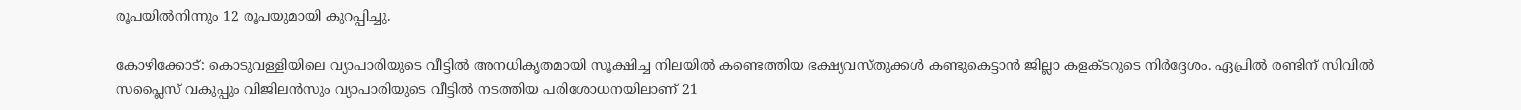രൂപയില്‍നിന്നും 12 രൂപയുമായി കുറപ്പിച്ചു.

കോഴിക്കോട്: കൊടുവള്ളിയിലെ വ്യാപാരിയുടെ വീട്ടില്‍ അനധികൃതമായി സൂക്ഷിച്ച നിലയില്‍ കണ്ടെത്തിയ ഭക്ഷ്യവസ്തുക്കള്‍ കണ്ടുകെട്ടാന്‍ ജില്ലാ കളക്ടറുടെ നിര്‍ദ്ദേശം. ഏപ്രില്‍ രണ്ടിന് സിവില്‍ സപ്ലൈസ് വകുപ്പും വിജിലന്‍സും വ്യാപാരിയുടെ വീട്ടില്‍ നടത്തിയ പരിശോധനയിലാണ് 21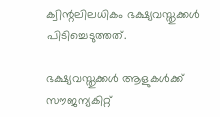ക്വിന്റലിലധികം ഭക്ഷ്യവസ്തുക്കള്‍  പിടിച്ചെടുത്തത്.

ഭക്ഷ്യവസ്തുക്കള്‍ ആളുകള്‍ക്ക് സൗജന്യകിറ്റ്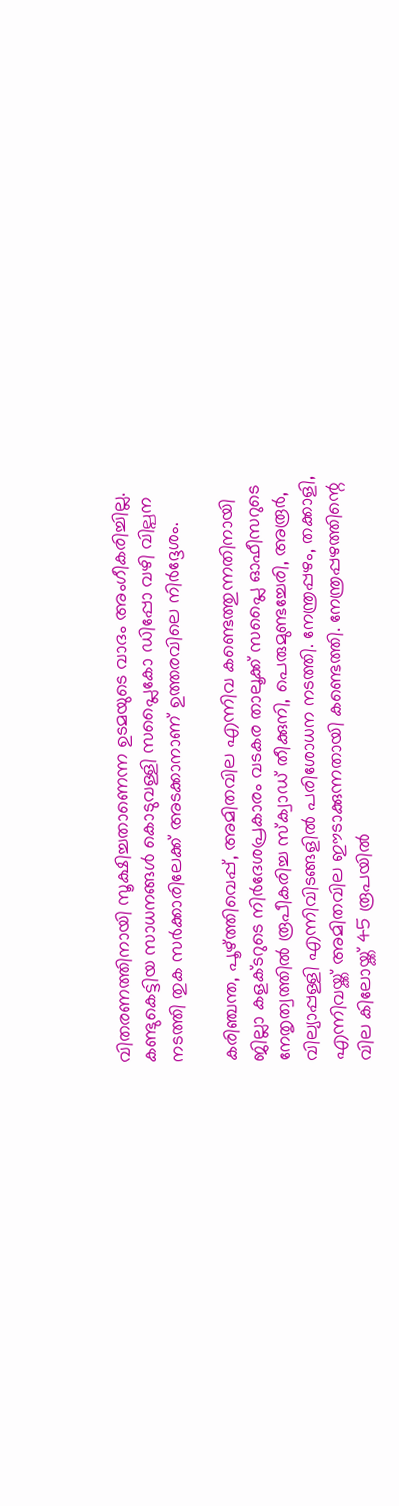വിതരണത്തിനായി സൂക്ഷിച്ചതാണെന്ന ഉടമയുടെ വാദം അംഗീകരിച്ചില്ല. കണ്ടുകെട്ടിയ സാധനങ്ങള്‍ കൊടുവള്ളി സപ്ലൈകോ ഡിപ്പോ വഴി വില്പന നടത്തി തുക സര്‍ക്കാരിലേക്ക് അടക്കാനാണ് ഉത്തരവിലെ നിര്‍ദ്ദേശം.

കരിഞ്ചന്ത, പൂഴ്ത്തിവെപ്പ്, അമിതവില എന്നിവ കണ്ടെത്തുന്നതിനായി ജില്ലാ കളക്ടറുടെ നിര്‍ദേശപ്രകാരം വടകര താലൂക്ക് സപ്ലൈ ഓഫീസറുടെ നേതൃത്വത്തില്‍ രൂപീകരിച്ച സ്‌ക്വാഡ് തീക്കുനി, പെരുമുണ്ടച്ചേരി, അരൂര്‍, വില്യാപ്പള്ളി എന്നിവിടങ്ങളില്‍ പരിശോധന നടത്തി. നേന്ത്രപ്പഴം, തക്കാളി, എന്നിവയ്ക്ക് അമിതവില ഈടാക്കുന്നതായി കണ്ടെത്തി. നേന്ത്രപ്പഴത്തിന്റെ വില കിലോയ്ക്ക് 45 രൂപയില്‍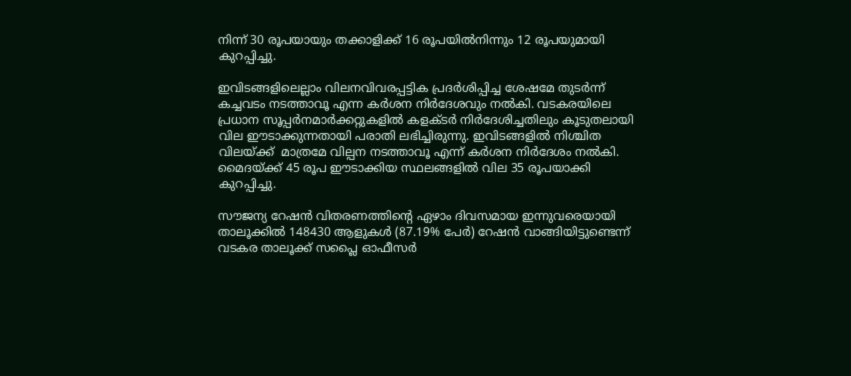നിന്ന് 30 രൂപയായും തക്കാളിക്ക് 16 രൂപയില്‍നിന്നും 12 രൂപയുമായി കുറപ്പിച്ചു.

ഇവിടങ്ങളിലെല്ലാം വിലനവിവരപ്പട്ടിക പ്രദര്‍ശിപ്പിച്ച ശേഷമേ തുടര്‍ന്ന് കച്ചവടം നടത്താവൂ എന്ന കര്‍ശന നിര്‍ദേശവും നല്‍കി. വടകരയിലെ പ്രധാന സൂപ്പര്‍നമാര്‍ക്കറ്റുകളില്‍ കളക്ടര്‍ നിര്‍ദേശിച്ചതിലും കൂടുതലായി വില ഈടാക്കുന്നതായി പരാതി ലഭിച്ചിരുന്നു. ഇവിടങ്ങളില്‍ നിശ്ചിത വിലയ്ക്ക്  മാത്രമേ വില്പന നടത്താവൂ എന്ന് കര്‍ശന നിര്‍ദേശം നല്‍കി. മൈദയ്ക്ക് 45 രൂപ ഈടാക്കിയ സ്ഥലങ്ങളില്‍ വില 35 രൂപയാക്കി കുറപ്പിച്ചു.

സൗജന്യ റേഷന്‍ വിതരണത്തിന്റെ ഏഴാം ദിവസമായ ഇന്നുവരെയായി താലൂക്കില്‍ 148430 ആളുകള്‍ (87.19% പേര്‍) റേഷന്‍ വാങ്ങിയിട്ടുണ്ടെന്ന് വടകര താലൂക്ക് സപ്ലൈ ഓഫീസര്‍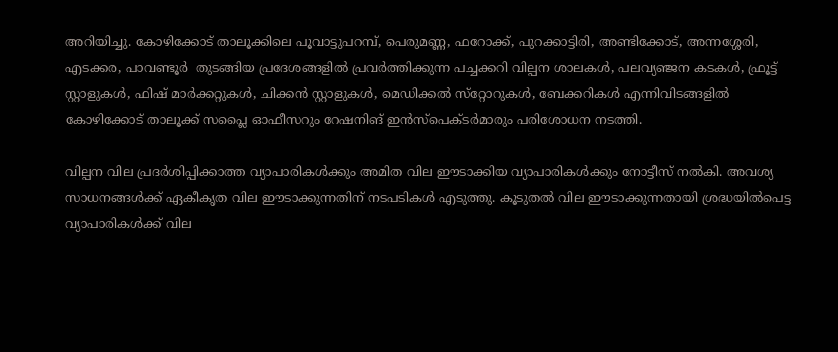അറിയിച്ചു. കോഴിക്കോട് താലൂക്കിലെ പൂവാട്ടുപറമ്പ്, പെരുമണ്ണ, ഫറോക്ക്, പുറക്കാട്ടിരി, അണ്ടിക്കോട്, അന്നശ്ശേരി, എടക്കര, പാവണ്ടൂര്‍  തുടങ്ങിയ പ്രദേശങ്ങളില്‍ പ്രവര്‍ത്തിക്കുന്ന പച്ചക്കറി വില്പന ശാലകള്‍, പലവ്യഞ്ജന കടകള്‍, ഫ്രൂട്ട് സ്റ്റാളുകള്‍, ഫിഷ് മാര്‍ക്കറ്റുകള്‍, ചിക്കന്‍ സ്റ്റാളുകള്‍, മെഡിക്കല്‍ സ്‌റ്റോറുകള്‍, ബേക്കറികള്‍ എന്നിവിടങ്ങളില്‍  കോഴിക്കോട് താലൂക്ക് സപ്ലൈ ഓഫീസറും റേഷനിങ് ഇന്‍സ്‌പെക്ടര്‍മാരും പരിശോധന നടത്തി.

വില്പന വില പ്രദര്‍ശിപ്പിക്കാത്ത വ്യാപാരികള്‍ക്കും അമിത വില ഈടാക്കിയ വ്യാപാരികള്‍ക്കും നോട്ടീസ് നല്‍കി. അവശ്യ സാധനങ്ങള്‍ക്ക് ഏകീകൃത വില ഈടാക്കുന്നതിന് നടപടികള്‍ എടുത്തു. കൂടുതല്‍ വില ഈടാക്കുന്നതായി ശ്രദ്ധയില്‍പെട്ട വ്യാപാരികള്‍ക്ക് വില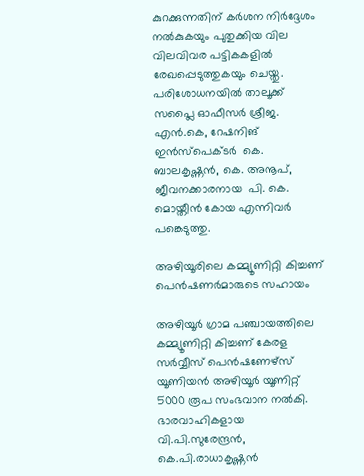കുറക്കുന്നതിന് കര്‍ശന നിര്‍ദ്ദേശം നല്‍കുകയും പുതുക്കിയ വില വിലവിവര പട്ടികകളില്‍ രേഖപ്പെടുത്തുകയും ചെയ്തു. പരിശോധനയില്‍ താലൂക്ക് സപ്ലൈ ഓഫീസര്‍ ശ്രീജ. എന്‍.കെ, റേഷനിങ് ഇന്‍സ്‌പെക്ടര്‍  കെ. ബാലകൃഷ്ണന്‍, കെ. അനൂപ്, ജീവനക്കാരനായ  പി. കെ. മൊയ്തീന്‍ കോയ എന്നിവര്‍ പങ്കെടുത്തു.

അഴിയൂരിലെ കമ്മ്യൂണിറ്റി കിച്ചണ് പെന്‍ഷണര്‍മാരുടെ സഹായം

അഴിയൂര്‍ ഗ്രാമ പഞ്ചായത്തിലെ കമ്മ്യൂണിറ്റി കിച്ചണ് കേരള സര്‍വ്വീസ് പെന്‍ഷണേഴ്‌സ് യൂണിയന്‍ അഴിയൂര്‍ യൂണിറ്റ് 5000 രൂപ സംഭവാന നല്‍കി. ഭാരവാഹികളായ വി.പി.സുരേന്ദ്രന്‍, കെ.പി.രാധാകൃഷ്ണന്‍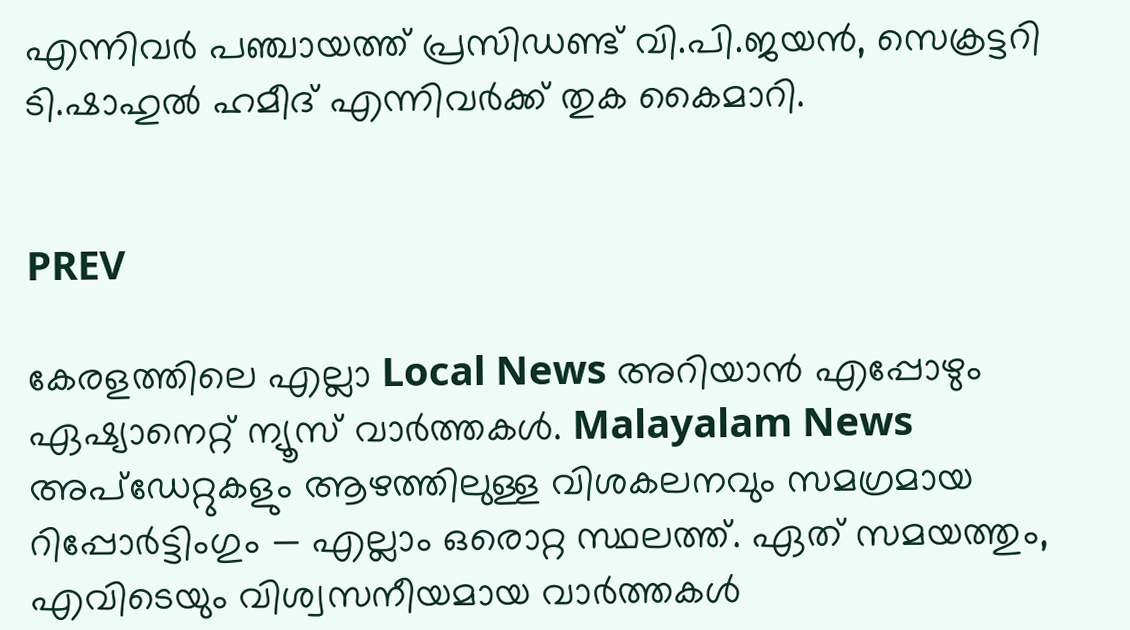എന്നിവര്‍ പഞ്ചായത്ത് പ്രസിഡണ്ട് വി.പി.ജയന്‍, സെക്രട്ടറി ടി.ഷാഹുല്‍ ഹമീദ് എന്നിവര്‍ക്ക് തുക കൈമാറി.


PREV

കേരളത്തിലെ എല്ലാ Local News അറിയാൻ എപ്പോഴും ഏഷ്യാനെറ്റ് ന്യൂസ് വാർത്തകൾ. Malayalam News  അപ്‌ഡേറ്റുകളും ആഴത്തിലുള്ള വിശകലനവും സമഗ്രമായ റിപ്പോർട്ടിംഗും — എല്ലാം ഒരൊറ്റ സ്ഥലത്ത്. ഏത് സമയത്തും, എവിടെയും വിശ്വസനീയമായ വാർത്തകൾ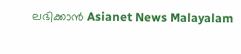ലഭിക്കാൻ Asianet News Malayalam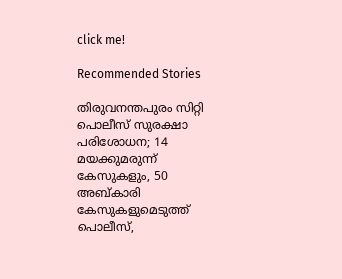click me!

Recommended Stories

തിരുവനന്തപുരം സിറ്റി പൊലീസ് സുരക്ഷാ പരിശോധന; 14 മയക്കുമരുന്ന് കേസുകളും, 50 അബ്കാരി കേസുകളുമെടുത്ത് പൊലീസ്,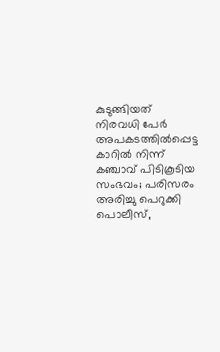കുടുങ്ങിയത് നിരവധി പേർ
അപകടത്തില്‍പ്പെട്ട കാറില്‍ നിന്ന് കഞ്ചാവ് പിടികൂടിയ സംഭവം; പരിസരം അരിച്ചു പെറുക്കി പൊലീസ്,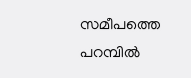സമീപത്തെ പറമ്പിൽ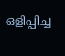ഒളിപ്പിച്ച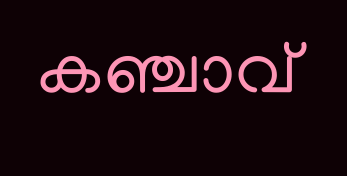കഞ്ചാവ്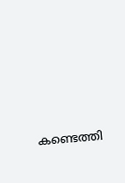കണ്ടെത്തി